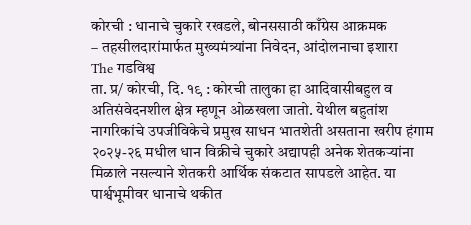कोरची : धानाचे चुकारे रखडले, बोनससाठी काँग्रेस आक्रमक
– तहसीलदारांमार्फत मुख्यमंत्र्यांना निवेदन, आंदोलनाचा इशारा
The गडविश्व
ता. प्र/ कोरची, दि. १९ : कोरची तालुका हा आदिवासीबहुल व अतिसंवेदनशील क्षेत्र म्हणून ओळखला जातो. येथील बहुतांश नागरिकांचे उपजीविकेचे प्रमुख साधन भातशेती असताना खरीप हंगाम २०२५-२६ मधील धान विक्रीचे चुकारे अद्यापही अनेक शेतकऱ्यांना मिळाले नसल्याने शेतकरी आर्थिक संकटात सापडले आहेत. या पार्श्वभूमीवर धानाचे थकीत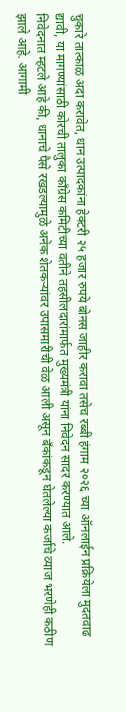चुकारे तात्काळ अदा करावेत, धान उत्पादकांना हेक्टरी २५ हजार रुपये बोनस जाहीर करावा तसेच रब्बी हंगाम २०२६ च्या ऑनलाईन प्रक्रियेला मुदतवाढ द्यावी, या मागण्यांसाठी कोरची तालुका काँग्रेस कमिटीच्या वतीने तहसीलदारांमार्फत मुख्यमंत्री यांना निवेदन सादर करण्यात आले.
निवेदनात म्हटले आहे की, धानाचे पैसे रखडल्यामुळे अनेक शेतकऱ्यांवर उपासमारीची वेळ आली असून बँकांकडून घेतलेल्या कर्जाचे व्याज भरणेही कठीण झाले आहे. आगामी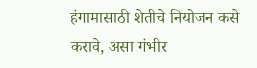हंगामासाठी शेतीचे नियोजन कसे करावे, असा गंभीर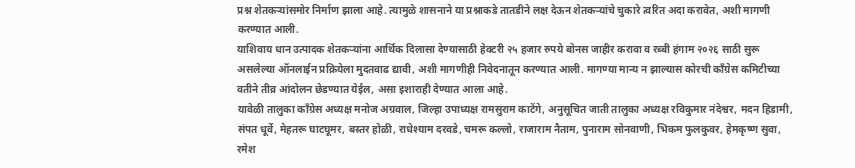प्रश्न शेतकऱ्यांसमोर निर्माण झाला आहे. त्यामुळे शासनाने या प्रश्नाकडे तातडीने लक्ष देऊन शेतकऱ्यांचे चुकारे त्वरित अदा करावेत, अशी मागणी करण्यात आली.
याशिवाय धान उत्पादक शेतकऱ्यांना आर्थिक दिलासा देण्यासाठी हेक्टरी २५ हजार रुपये बोनस जाहीर करावा व रब्बी हंगाम २०२६ साठी सुरू असलेल्या ऑनलाईन प्रक्रियेला मुदतवाढ द्यावी, अशी मागणीही निवेदनातून करण्यात आली. मागण्या मान्य न झाल्यास कोरची काँग्रेस कमिटीच्या वतीने तीव्र आंदोलन छेडण्यात येईल, असा इशाराही देण्यात आला आहे.
यावेळी तालुका काँग्रेस अध्यक्ष मनोज अग्रवाल, जिल्हा उपाध्यक्ष रामसुराम काटेंगे, अनुसूचित जाती तालुका अध्यक्ष रविकुमार नंदेश्वर, मदन हिडामी, संपत धूर्वे, मेहतरू घाटघूमर, बस्तर होळी, राधेश्याम दरवडे, चमरू कल्लो, राजाराम नैताम, पुनाराम सोनवाणी, भिकम फुलकुवर, हेमकृष्ण सुवा, रमेश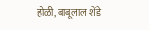होळी, बाबूलाल शेंडे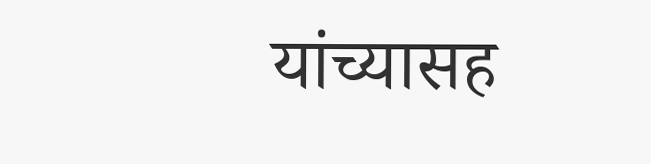यांच्यासह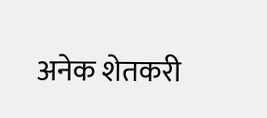अनेक शेतकरी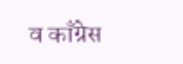व काँग्रेस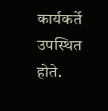कार्यकर्ते उपस्थित होते.